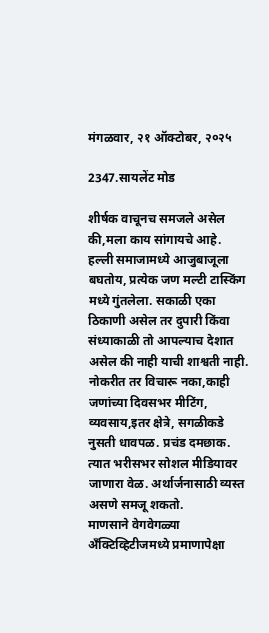मंगळवार, २१ ऑक्टोबर, २०२५

2347.सायलेंट मोड

शीर्षक वाचूनच समजले असेल की,मला काय सांगायचे आहे. हल्ली समाजामध्ये आजुबाजूला बघतोय, प्रत्येक जण मल्टी टास्किंग मध्ये गुंतलेला. सकाळी एका ठिकाणी असेल तर दुपारी किंवा संध्याकाळी तो आपल्याच देशात असेल की नाही याची शाश्वती नाही. नोकरीत तर विचारू नका,काही जणांच्या दिवसभर मीटिंग, व्यवसाय,इतर क्षेत्रे, सगळीकडे नुसती धावपळ. प्रचंड दमछाक. त्यात भरीसभर सोशल मीडियावर जाणारा वेळ. अर्थार्जनासाठी व्यस्त असणे समजू शकतो.
माणसाने वेगवेगळ्या अँक्टिव्हिटीजमध्ये प्रमाणापेक्षा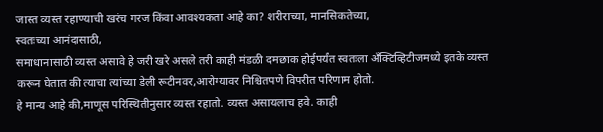जास्त व्यस्त रहाण्याची खरंच गरज किंवा आवश्यकता आहे का? शरीराच्या, मानसिकतेच्या,
स्वतःच्या आनंदासाठी,
समाधानासाठी व्यस्त असावे हे जरी खरे असले तरी काही मंडळी दमछाक होईपर्यंत स्वतःला अँक्टिव्हिटीजमध्ये इतके व्यस्त करून घेतात की त्याचा त्यांच्या डेली रूटीनवर,आरोग्यावर निश्चितपणे विपरीत परिणाम होतो.
हे मान्य आहे की,माणूस परिस्थितीनुसार व्यस्त रहातो. व्यस्त असायलाच हवे. काही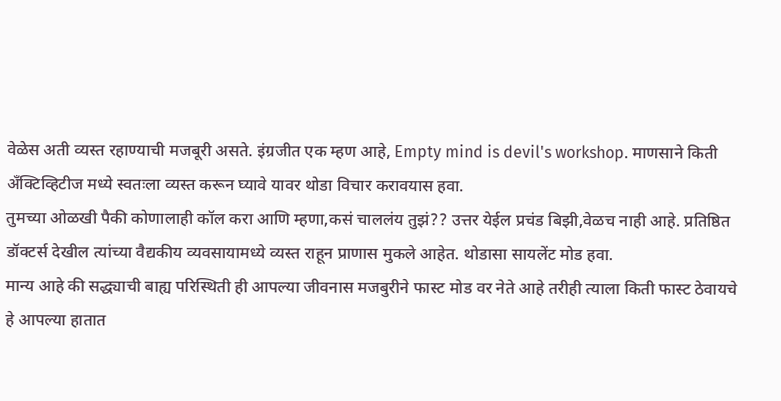वेळेस अती व्यस्त रहाण्याची मजबूरी असते. इंग्रजीत एक म्हण आहे, Empty mind is devil's workshop. माणसाने किती अँक्टिव्हिटीज मध्ये स्वतःला व्यस्त करून घ्यावे यावर थोडा विचार करावयास हवा.
तुमच्या ओळखी पैकी कोणालाही कॉल करा आणि म्हणा,कसं चाललंय तुझं?? उत्तर येईल प्रचंड बिझी,वेळच नाही आहे. प्रतिष्ठित डॉक्टर्स देखील त्यांच्या वैद्यकीय व्यवसायामध्ये व्यस्त राहून प्राणास मुकले आहेत. थोडासा सायलेंट मोड हवा.
मान्य आहे की सद्ध्याची बाह्य परिस्थिती ही आपल्या जीवनास मजबुरीने फास्ट मोड वर नेते आहे तरीही त्याला किती फास्ट ठेवायचे हे आपल्या हातात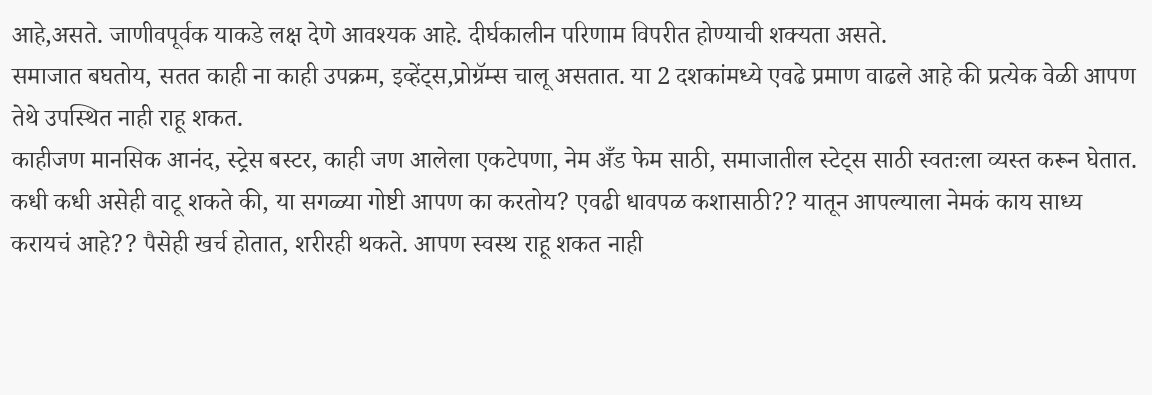आहे,असते. जाणीवपूर्वक याकडे लक्ष देणे आवश्यक आहे. दीर्घकालीन परिणाम विपरीत होण्याची शक्यता असते.
समाजात बघतोय, सतत काही ना काही उपक्रम, इव्हेंट्स,प्रोग्रॅम्स चालू असतात. या 2 दशकांमध्ये एवढे प्रमाण वाढले आहे की प्रत्येक वेळी आपण तेथे उपस्थित नाही राहू शकत.
काहीजण मानसिक आनंद, स्ट्रेस बस्टर, काही जण आलेला एकटेपणा, नेम अँड फेम साठी, समाजातील स्टेट्स साठी स्वतःला व्यस्त करून घेतात.
कधी कधी असेही वाटू शकते की, या सगळ्या गोष्टी आपण का करतोय? एवढी धावपळ कशासाठी?? यातून आपल्याला नेमकं काय साध्य करायचं आहे?? पैसेही खर्च होतात, शरीरही थकते. आपण स्वस्थ राहू शकत नाही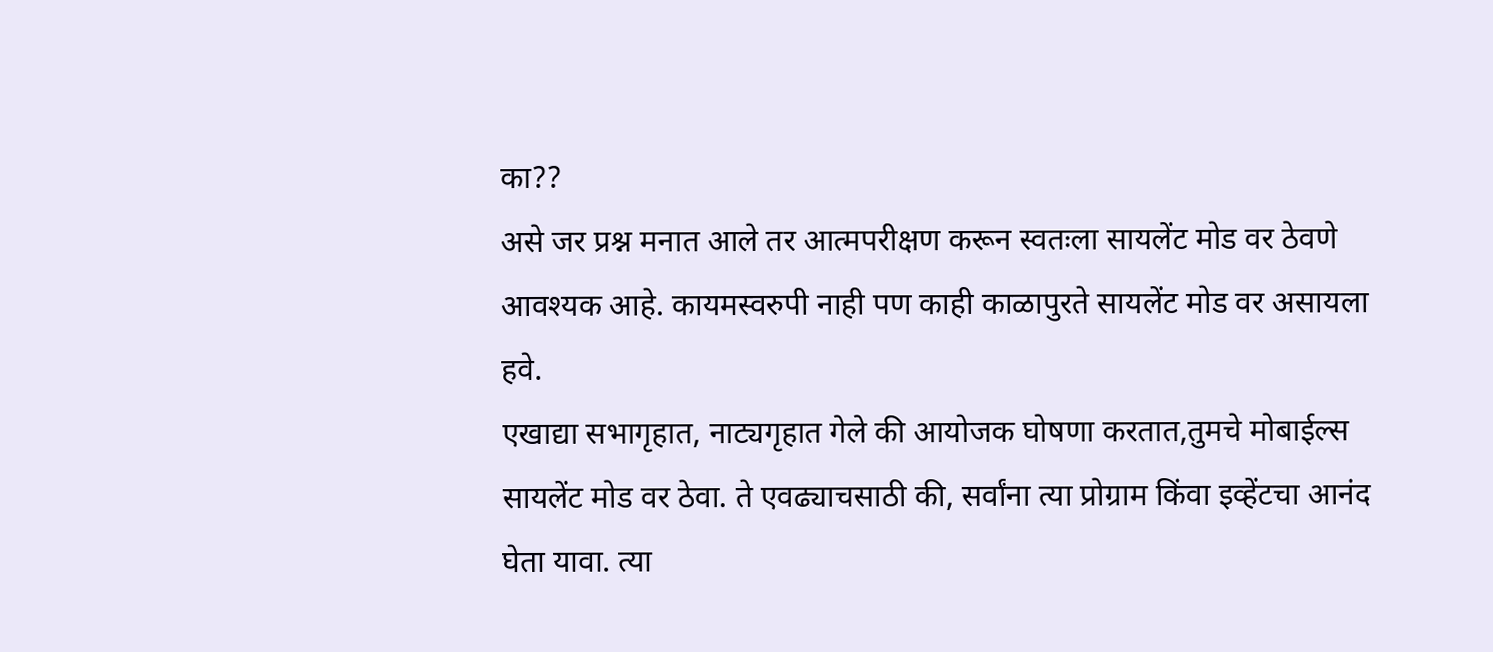का??
असे जर प्रश्न मनात आले तर आत्मपरीक्षण करून स्वतःला सायलेंट मोड वर ठेवणे आवश्यक आहे. कायमस्वरुपी नाही पण काही काळापुरते सायलेंट मोड वर असायला हवे.
एखाद्या सभागृहात, नाट्यगृहात गेले की आयोजक घोषणा करतात,तुमचे मोबाईल्स सायलेंट मोड वर ठेवा. ते एवढ्याचसाठी की, सर्वांना त्या प्रोग्राम किंवा इव्हेंटचा आनंद घेता यावा. त्या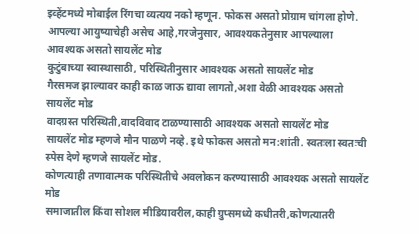इव्हेंटमध्ये मोबाईल रिंगचा व्यत्यय नको म्हणून. फोकस असतो प्रोग्राम चांगला होणे.
आपल्या आयुष्याचेही असेच आहे,गरजेनुसार, आवश्यकतेनुसार आपल्याला आवश्यक असतो सायलेंट मोड
कुटुंबाच्या स्वास्थासाठी, परिस्थितीनुसार आवश्यक असतो सायलेंट मोड
गैरसमज झाल्यावर काही काळ जाऊ द्यावा लागतो,अशा वेळी आवश्यक असतो सायलेंट मोड
वादग्रस्त परिस्थिती,वादविवाद टाळण्यासाठी आवश्यक असतो सायलेंट मोड
सायलेंट मोड म्हणजे मौन पाळणे नव्हे. इथे फोकस असतो मन:शांती. स्वतःला स्वतःची स्पेस देणे म्हणजे सायलेंट मोड.
कोणत्याही तणावात्मक परिस्थितीचे अवलोकन करण्यासाठी आवश्यक असतो सायलेंट मोड
समाजातील किंवा सोशल मीडियावरील,काही ग्रुप्समध्ये कधीतरी,कोणत्यातरी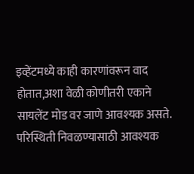इव्हेंटमध्ये काही कारणांवरून वाद होतात,अशा वेळी कोणीतरी एकाने सायलेंट मोड वर जाणे आवश्यक असते. परिस्थिती निवळण्यासाठी आवश्यक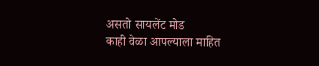असतो सायलेंट मोड
काही वेळा आपल्याला माहित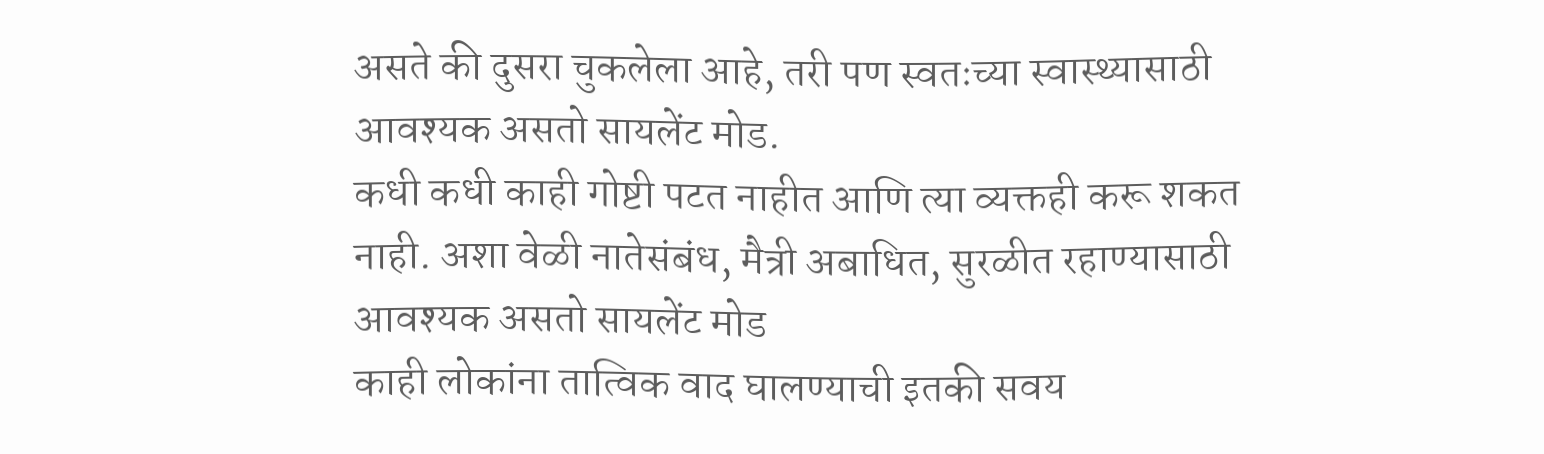असते की दुसरा चुकलेला आहे, तरी पण स्वतःच्या स्वास्थ्यासाठी आवश्यक असतो सायलेंट मोड.
कधी कधी काही गोष्टी पटत नाहीत आणि त्या व्यक्तही करू शकत नाही. अशा वेळी नातेसंबंध, मैत्री अबाधित, सुरळीत रहाण्यासाठी आवश्यक असतो सायलेंट मोड
काही लोकांना तात्विक वाद घालण्याची इतकी सवय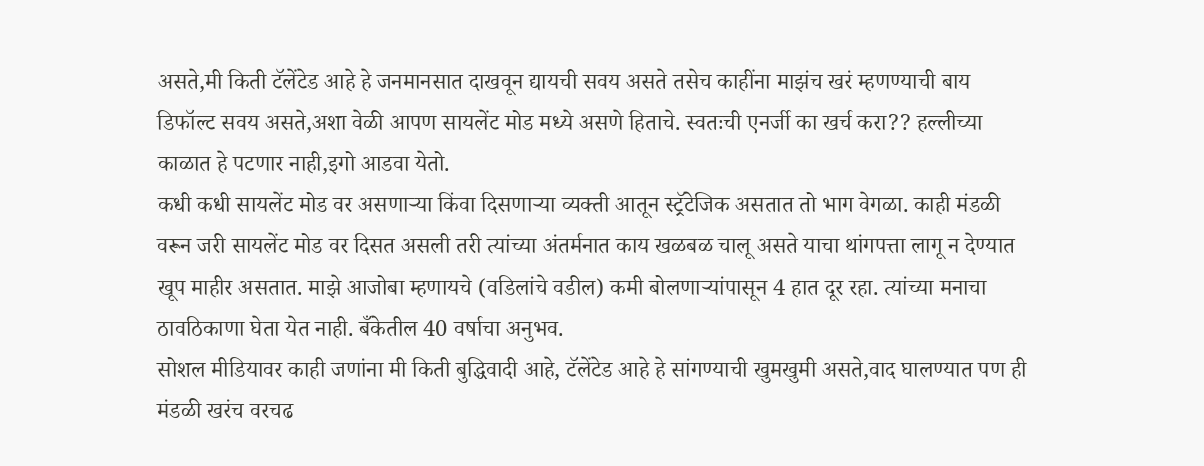असते,मी किती टॅलेंटेड आहे हे जनमानसात दाखवून द्यायची सवय असते तसेच काहींना माझंच खरं म्हणण्याची बाय डिफॉल्ट सवय असते,अशा वेळी आपण सायलेंट मोड मध्ये असणे हिताचे. स्वतःची एनर्जी का खर्च करा?? हल्लीच्या काळात हे पटणार नाही,इगो आडवा येतो.
कधी कधी सायलेंट मोड वर असणाऱ्या किंवा दिसणाऱ्या व्यक्ती आतून स्ट्रॅटेजिक असतात तो भाग वेगळा. काही मंडळी वरून जरी सायलेंट मोड वर दिसत असली तरी त्यांच्या अंतर्मनात काय खळबळ चालू असते याचा थांगपत्ता लागू न देण्यात खूप माहीर असतात. माझे आजोबा म्हणायचे (वडिलांचे वडील) कमी बोलणाऱ्यांपासून 4 हात दूर रहा. त्यांच्या मनाचा ठावठिकाणा घेता येत नाही. बँकेतील 40 वर्षाचा अनुभव.
सोशल मीडियावर काही जणांना मी किती बुद्धिवादी आहे, टॅलेंटेड आहे हे सांगण्याची खुमखुमी असते,वाद घालण्यात पण ही मंडळी खरंच वरचढ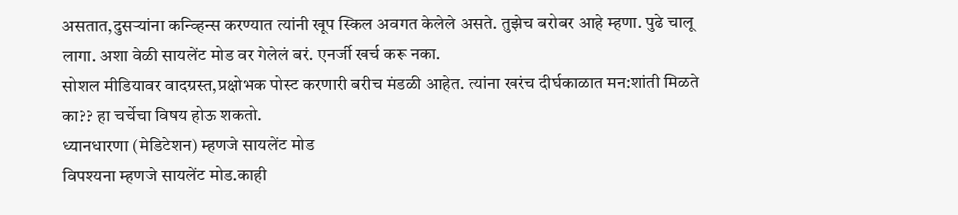असतात,दुसऱ्यांना कन्व्हिन्स करण्यात त्यांनी खूप स्किल अवगत केलेले असते. तुझेच बरोबर आहे म्हणा. पुढे चालू लागा. अशा वेळी सायलेंट मोड वर गेलेलं बरं. एनर्जी खर्च करू नका.
सोशल मीडियावर वादग्रस्त,प्रक्षोभक पोस्ट करणारी बरीच मंडळी आहेत. त्यांना खरंच दीर्घकाळात मन:शांती मिळते का?? हा चर्चेचा विषय होऊ शकतो.
ध्यानधारणा (मेडिटेशन) म्हणजे सायलेंट मोड
विपश्यना म्हणजे सायलेंट मोड.काही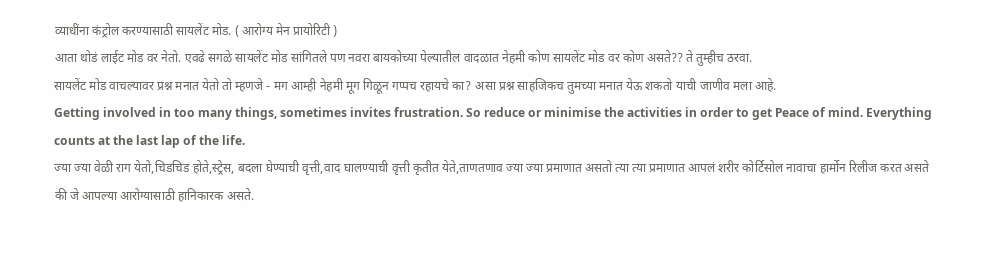व्याधींना कंट्रोल करण्यासाठी सायलेंट मोड. ( आरोग्य मेन प्रायोरिटी )
आता थोडं लाईट मोड वर नेतो. एवढे सगळे सायलेंट मोड सांगितले पण नवरा बायकोच्या पेल्यातील वादळात नेहमी कोण सायलेंट मोड वर कोण असते?? ते तुम्हीच ठरवा.
सायलेंट मोड वाचल्यावर प्रश्न मनात येतो तो म्हणजे - मग आम्ही नेहमी मूग गिळून गप्पच रहायचे का? असा प्रश्न साहजिकच तुमच्या मनात येऊ शकतो याची जाणीव मला आहे.
Getting involved in too many things, sometimes invites frustration. So reduce or minimise the activities in order to get Peace of mind. Everything counts at the last lap of the life.
ज्या ज्या वेळी राग येतो,चिडचिड होते,स्ट्रेस, बदला घेण्याची वृत्ती,वाद घालण्याची वृत्ती कृतीत येते,ताणतणाव ज्या ज्या प्रमाणात असतो त्या त्या प्रमाणात आपलं शरीर कोर्टिसोल नावाचा हार्मोन रिलीज करत असते की जे आपल्या आरोग्यासाठी हानिकारक असते.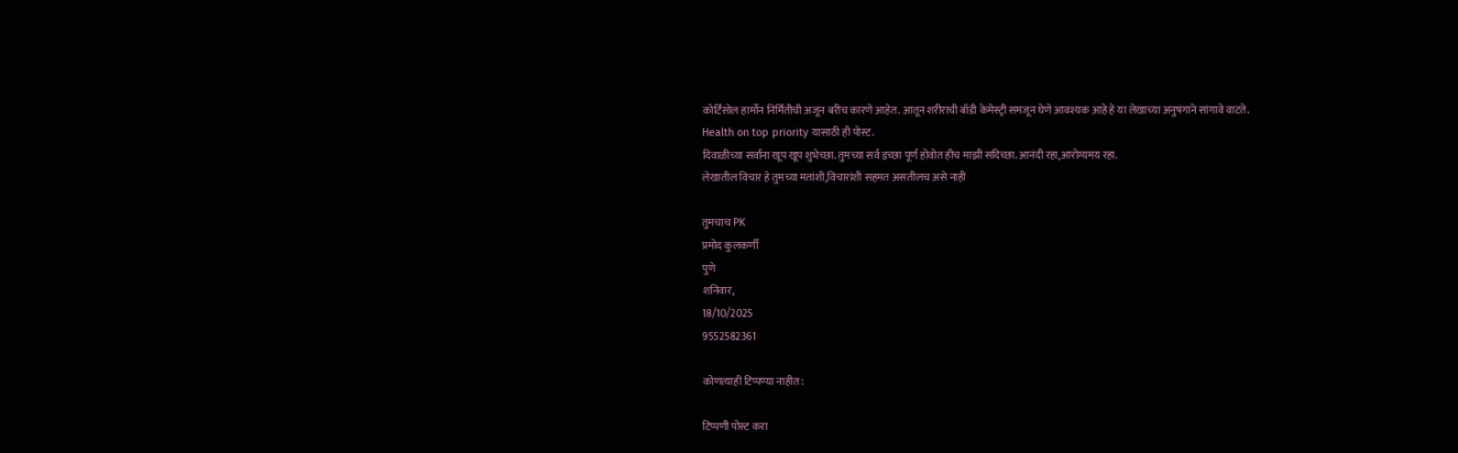कोर्टिसोल हार्मोन निर्मितीची अजून बरीच कारणे आहेत. आतून शरीराची बॉडी केमेस्ट्री समजून घेणे आवश्यक आहे हे या लेखाच्या अनुषंगाने सांगावे वाटते.
Health on top priority यासाठी ही पोस्ट.
दिवाळीच्या सर्वांना खूप खूप शुभेच्छा. तुमच्या सर्व इच्छा पूर्ण होवोत हीच माझी सदिच्छा. आनंदी रहा,आरोग्यमय रहा.
लेखातील विचार हे तुमच्या मतांशी,विचारांशी सहमत असतीलच असे नाही

तुमचाच PK
प्रमोद कुलकर्णी
पुणे
शनिवार,
18/10/2025
9552582361

कोणत्याही टिप्पण्‍या नाहीत:

टिप्पणी पोस्ट करा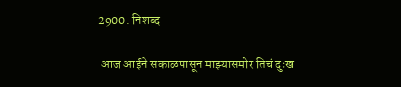2900. निशब्द

 आज आईने सकाळपासून माझ्यासमोर तिचं दुःख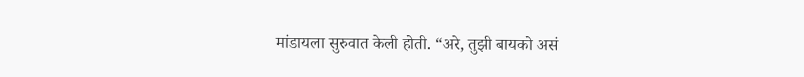मांडायला सुरुवात केली होती. “अरे, तुझी बायको असं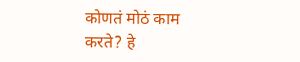कोणतं मोठं काम करते? हे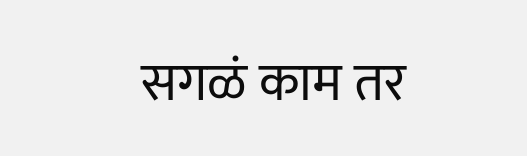सगळं काम तर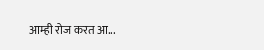आम्ही रोज करत आ...